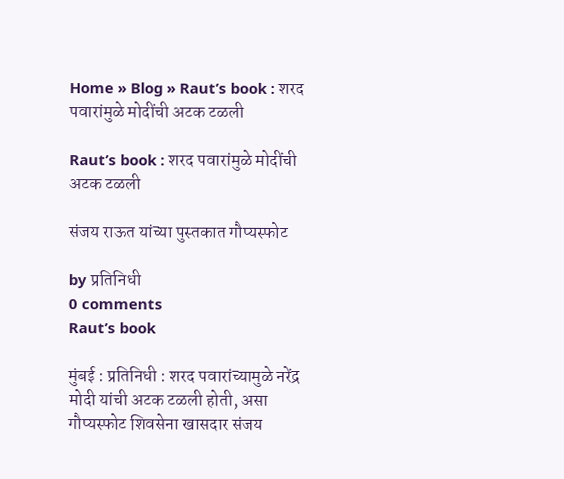Home » Blog » Raut’s book : शरद पवारांमुळे मोदींची अटक टळली

Raut’s book : शरद पवारांमुळे मोदींची अटक टळली

संजय राऊत यांच्या पुस्तकात गौप्यस्फोट

by प्रतिनिधी
0 comments
Raut’s book

मुंबई : प्रतिनिधी : शरद पवारांच्यामुळे नरेंद्र मोदी यांची अटक टळली होती, असा गौप्यस्फोट शिवसेना खासदार संजय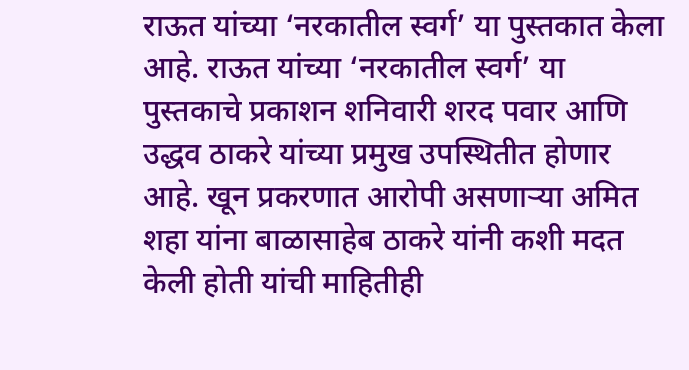राऊत यांच्या ‘नरकातील स्वर्ग’ या पुस्तकात केला आहे. राऊत यांच्या ‘नरकातील स्वर्ग’ या पुस्तकाचे प्रकाशन शनिवारी शरद पवार आणि उद्धव ठाकरे यांच्या प्रमुख उपस्थितीत होणार आहे. खून प्रकरणात आरोपी असणाऱ्या अमित शहा यांना बाळासाहेब ठाकरे यांनी कशी मदत केली होती यांची माहितीही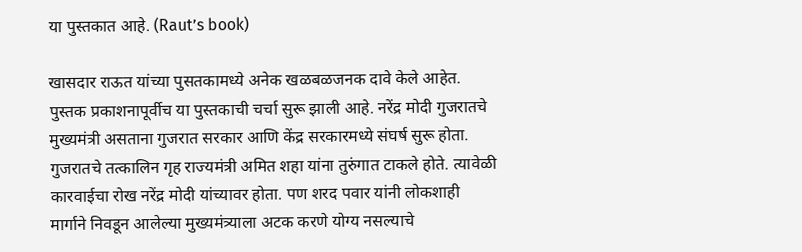या पुस्तकात आहे. (Raut’s book)

खासदार राऊत यांच्या पुसतकामध्ये अनेक खळबळजनक दावे केले आहेत. पुस्तक प्रकाशनापूर्वीच या पुस्तकाची चर्चा सुरू झाली आहे. नरेंद्र मोदी गुजरातचे मुख्यमंत्री असताना गुजरात सरकार आणि केंद्र सरकारमध्ये संघर्ष सुरू होता. गुजरातचे तत्कालिन गृह राज्यमंत्री अमित शहा यांना तुरुंगात टाकले होते. त्यावेळी कारवाईचा रोख नरेंद्र मोदी यांच्यावर होता. पण शरद पवार यांनी लोकशाही मार्गाने निवडून आलेल्या मुख्यमंत्र्याला अटक करणे योग्य नसल्याचे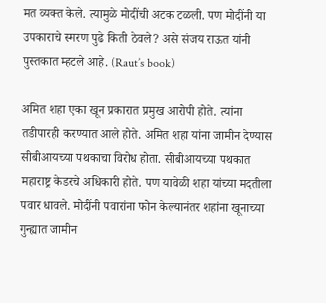मत व्यक्त केले. त्यामुळे मोदींची अटक टळली. पण मोदींनी या उपकाराचे स्मरण पुढे किती ठेवले? असे संजय राऊत यांनी पुस्तकात म्हटले आहे. (Raut’s book)

अमित शहा एका खून प्रकारात प्रमुख आरोपी होते. त्यांना तडीपारही करण्यात आले होते. अमित शहा यांना जामीन देण्यास सीबीआयच्या पथकाचा विरोध होता. सीबीआयच्या पथकात महाराष्ट्र केडरचे अधिकारी होते. पण यावेळी शहा यांच्या मदतीला पवार धावले. मोदींनी पवारांना फोन केल्यानंतर शहांना खूनाच्या गुन्ह्यात जामीन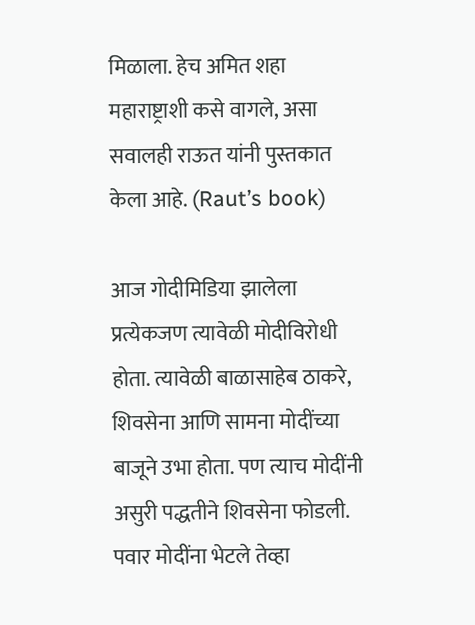मिळाला. हेच अमित शहा महाराष्ट्राशी कसे वागले, असा सवालही राऊत यांनी पुस्तकात केला आहे. (Raut’s book)

आज गोदीमिडिया झालेला प्रत्येकजण त्यावेळी मोदीविरोधी होता. त्यावेळी बाळासाहेब ठाकरे, शिवसेना आणि सामना मोदींच्या बाजूने उभा होता. पण त्याच मोदींनी असुरी पद्धतीने शिवसेना फोडली. पवार मोदींना भेटले तेव्हा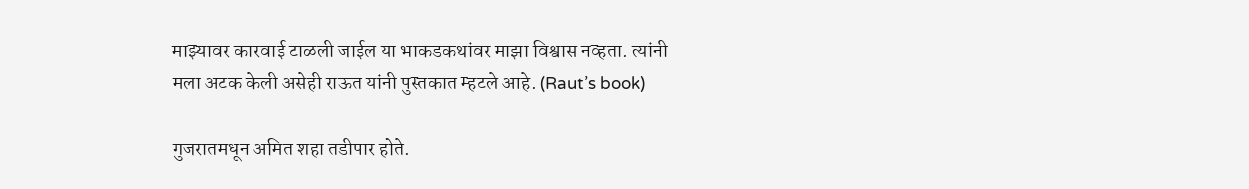माझ्यावर कारवाई टाळली जाईल या भाकडकथांवर माझा विश्वास नव्हता. त्यांनी मला अटक केली असेही राऊत यांनी पुस्तकात म्हटले आहे. (Raut’s book)

गुजरातमधून अमित शहा तडीपार होते.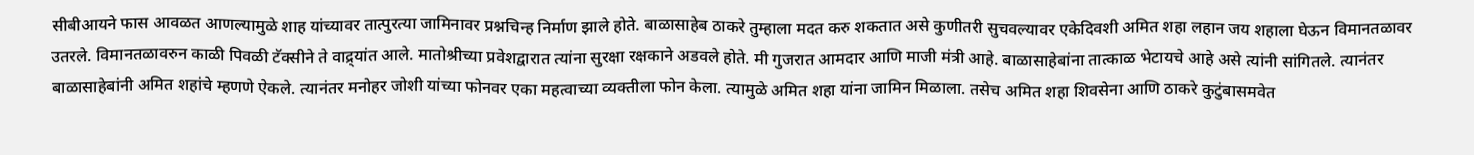सीबीआयने फास आवळत आणल्यामुळे शाह यांच्यावर तात्पुरत्या जामिनावर प्रश्नचिन्ह निर्माण झाले होते. बाळासाहेब ठाकरे तुम्हाला मदत करु शकतात असे कुणीतरी सुचवल्यावर एकेदिवशी अमित शहा लहान जय शहाला घेऊन विमानतळावर उतरले. विमानतळावरुन काळी पिवळी टॅक्सीने ते वाद्र्यांत आले. मातोश्रीच्या प्रवेशद्वारात त्यांना सुरक्षा रक्षकाने अडवले होते. मी गुजरात आमदार आणि माजी मंत्री आहे. बाळासाहेबांना तात्काळ भेटायचे आहे असे त्यांनी सांगितले. त्यानंतर बाळासाहेबांनी अमित शहांचे म्हणणे ऐकले. त्यानंतर मनोहर जोशी यांच्या फोनवर एका महत्वाच्या व्यक्तीला फोन केला. त्यामुळे अमित शहा यांना जामिन मिळाला. तसेच अमित शहा शिवसेना आणि ठाकरे कुटुंबासमवेत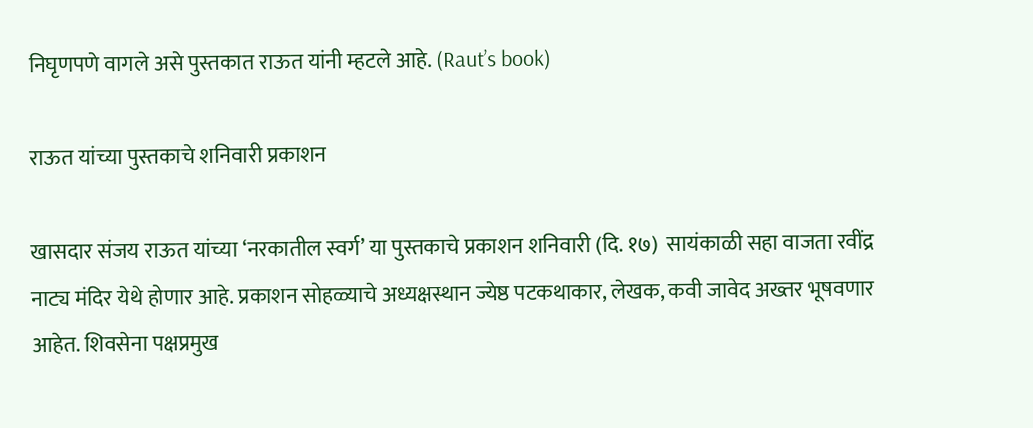निघृणपणे वागले असे पुस्तकात राऊत यांनी म्हटले आहे. (Raut’s book)

राऊत यांच्या पुस्तकाचे शनिवारी प्रकाशन

खासदार संजय राऊत यांच्या ‘नरकातील स्वर्ग’ या पुस्तकाचे प्रकाशन शनिवारी (दि. १७)  सायंकाळी सहा वाजता रवींद्र नाट्य मंदिर येथे होणार आहे. प्रकाशन सोहळ्याचे अध्यक्षस्थान ज्येष्ठ पटकथाकार, लेखक, कवी जावेद अख्तर भूषवणार आहेत. शिवसेना पक्षप्रमुख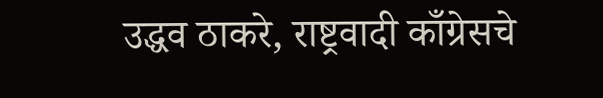उद्धव ठाकरे, राष्ट्रवादी काँग्रेसचे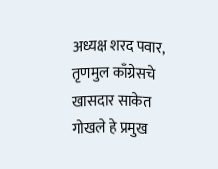अध्यक्ष शरद पवार, तृणमुल काँग्रेसचे खासदार साकेत गोखले हे प्रमुख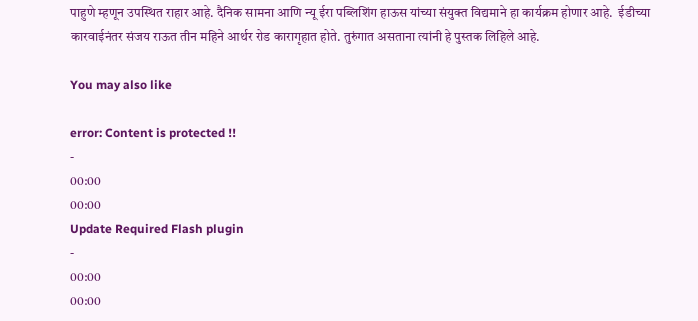पाहुणे म्हणून उपस्थित राहार आहे. दैनिक सामना आणि न्यू ईरा पब्लिशिंग हाऊस यांच्या संयुक्त विद्यमाने हा कार्यक्रम होणार आहे.  ईडीच्या कारवाईनंतर संजय राऊत तीन महिने आर्थर रोड कारागृहात होते. तुरुंगात असताना त्यांनी हे पुस्तक लिहिले आहे.

You may also like

error: Content is protected !!
-
00:00
00:00
Update Required Flash plugin
-
00:00
00:00